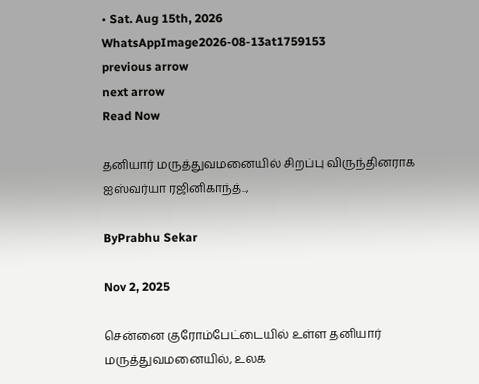• Sat. Aug 15th, 2026
WhatsAppImage2026-08-13at1759153
previous arrow
next arrow
Read Now

தனியார் மருத்துவமனையில் சிறப்பு விருந்தினராக ஐஸ்வர்யா ரஜினிகாந்த்..,

ByPrabhu Sekar

Nov 2, 2025

சென்னை குரோம்பேட்டையில் உள்ள தனியார் மருத்துவமனையில், உலக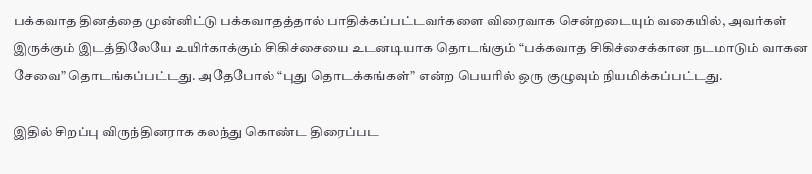பக்கவாத தினத்தை முன்னிட்டு பக்கவாதத்தால் பாதிக்கப்பட்டவர்களை விரைவாக சென்றடையும் வகையில், அவர்கள் இருக்கும் இடத்திலேயே உயிர்காக்கும் சிகிச்சையை உடனடியாக தொடங்கும் “பக்கவாத சிகிச்சைக்கான நடமாடும் வாகன சேவை” தொடங்கப்பட்டது. அதேபோல் “புது தொடக்கங்கள்” என்ற பெயரில் ஒரு குழுவும் நியமிக்கப்பட்டது.

இதில் சிறப்பு விருந்தினராக கலந்து கொண்ட திரைப்பட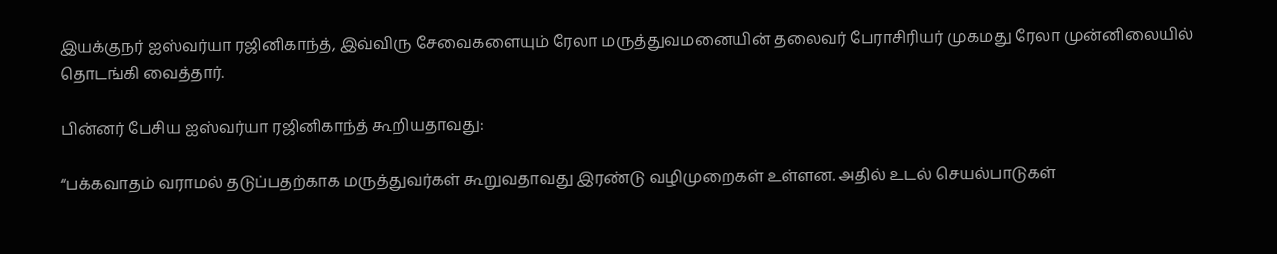இயக்குநர் ஐஸ்வர்யா ரஜினிகாந்த், இவ்விரு சேவைகளையும் ரேலா மருத்துவமனையின் தலைவர் பேராசிரியர் முகமது ரேலா முன்னிலையில் தொடங்கி வைத்தார்.

பின்னர் பேசிய ஐஸ்வர்யா ரஜினிகாந்த் கூறியதாவது:

“பக்கவாதம் வராமல் தடுப்பதற்காக மருத்துவர்கள் கூறுவதாவது இரண்டு வழிமுறைகள் உள்ளன. அதில் உடல் செயல்பாடுகள்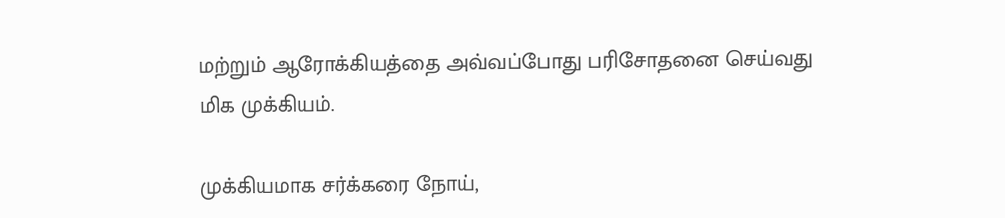மற்றும் ஆரோக்கியத்தை அவ்வப்போது பரிசோதனை செய்வது மிக முக்கியம்.

முக்கியமாக சர்க்கரை நோய்,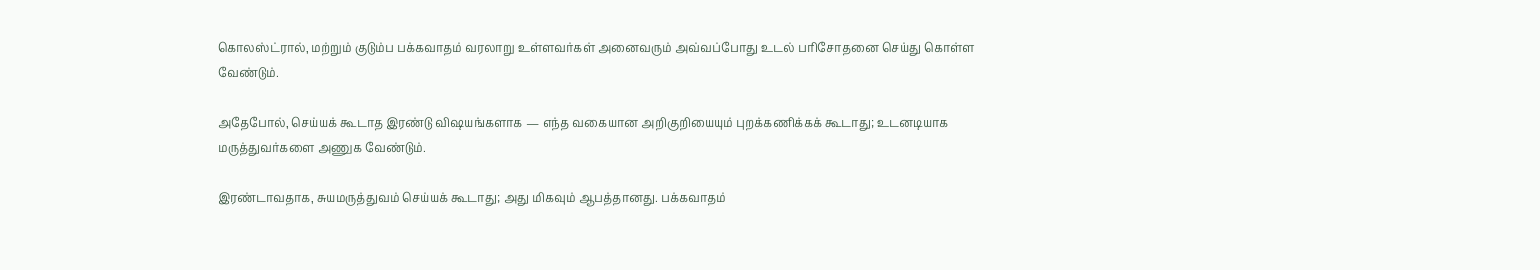கொலஸ்ட்ரால், மற்றும் குடும்ப பக்கவாதம் வரலாறு உள்ளவர்கள் அனைவரும் அவ்வப்போது உடல் பரிசோதனை செய்து கொள்ள வேண்டும்.

அதேபோல், செய்யக் கூடாத இரண்டு விஷயங்களாக — எந்த வகையான அறிகுறியையும் புறக்கணிக்கக் கூடாது; உடனடியாக மருத்துவர்களை அணுக வேண்டும்.

இரண்டாவதாக, சுயமருத்துவம் செய்யக் கூடாது; அது மிகவும் ஆபத்தானது. பக்கவாதம்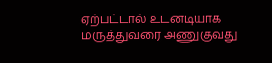ஏற்பட்டால் உடனடியாக மருத்துவரை அணுகுவது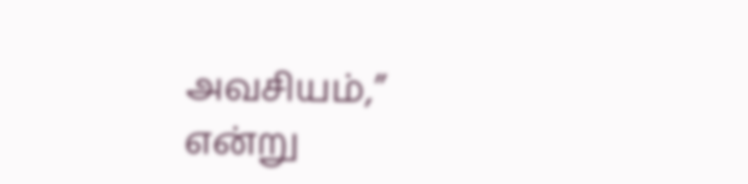அவசியம்,” என்று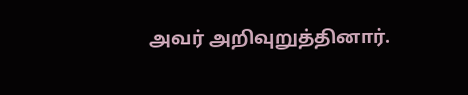அவர் அறிவுறுத்தினார்.